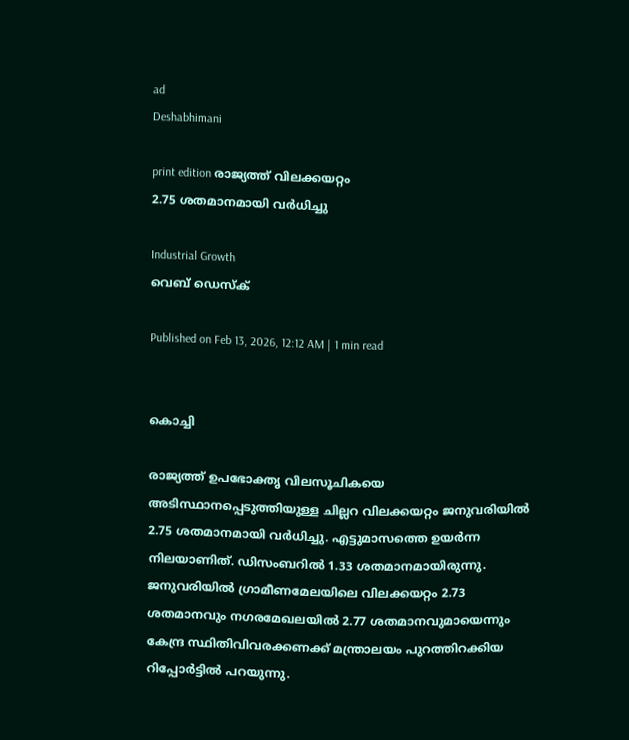ad
Deshabhimani

print edition രാജ്യത്ത് വിലക്കയറ്റം
2.75 ശതമാനമായി വര്‍ധിച്ചു

Industrial Growth
വെബ് ഡെസ്ക്

Published on Feb 13, 2026, 12:12 AM | 1 min read


കൊച്ചി

രാജ്യത്ത് ഉപഭോക്തൃ വിലസൂചികയെ അടിസ്ഥാനപ്പെടുത്തിയുള്ള ചില്ലറ വിലക്കയറ്റം ജനുവരിയില്‍ 2.75 ശതമാനമായി വര്‍ധിച്ചു. എട്ടുമാസത്തെ ഉയര്‍ന്ന നിലയാണിത്. ഡിസംബറില്‍ 1.33 ശതമാനമായിരുന്നു. ജനുവരിയില്‍ ഗ്രാമീണമേലയിലെ വിലക്കയറ്റം 2.73 ശതമാനവും നഗരമേഖലയില്‍ 2.77 ശതമാനവുമായെന്നും കേന്ദ്ര സ്ഥിതിവിവരക്കണക്ക് മന്ത്രാലയം പുറത്തിറക്കിയ റിപ്പോർട്ടിൽ പറയുന്നു.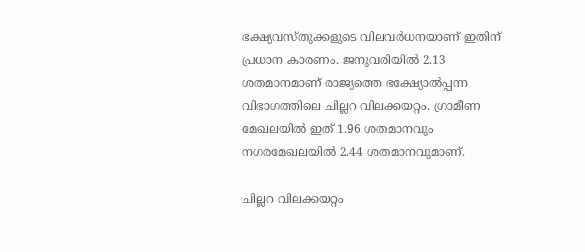ഭക്ഷ്യവസ്തുക്കളുടെ വിലവർധനയാണ് ഇതിന്‌ പ്രധാന കാരണം. ജനുവരിയില്‍ 2.13 ശതമാനമാണ് രാജ്യത്തെ ഭക്ഷ്യോൽപ്പന്ന വിഭാഗത്തിലെ ചില്ലറ വിലക്കയറ്റം. ഗ്രാമീണ മേഖലയിൽ ഇത് 1.96 ശതമാനവും നഗരമേഖലയില്‍ 2.44 ശതമാനവുമാണ്‌.

ചില്ലറ വിലക്കയറ്റം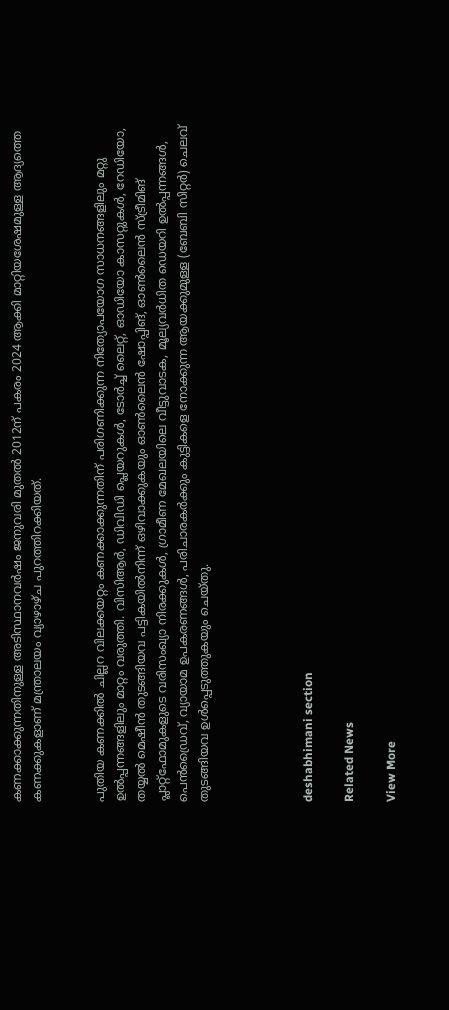കണക്കാക്കുന്നതിനുള്ള അടിസ്ഥാനവര്‍ഷം ജനുവരി മുതല്‍ 2012ന് പകരം 2024 ആക്കി മാറ്റിയശേഷമുള്ള ആദ്യത്തെ കണക്കുകളാണ് മന്ത്രാലയം വ്യാഴാഴ്ച പുറത്തിറക്കിയത്.


പുതിയ കണക്കില്‍ ചില്ലറ വിലക്കയറ്റം കണക്കാക്കുന്നതിന് പരിഗണിക്കുന്ന നിത്യോപയോഗ സാധനങ്ങളിലും മറ്റു ഉൽപ്പന്നങ്ങളിലും മാറ്റം വരുത്തി. വിസിആര്‍, ഡിവിഡി പ്ലെയറുകള്‍, ടോര്‍ച്ച് ലൈറ്റ്, ഓഡിയോ കാസറ്റുകള്‍, റേഡിയോ, തയ്യല്‍ മെഷീന്‍ തുടങ്ങിയവ പട്ടികയില്‍നിന്ന് ഒഴിവാക്കുകയും ഓണ്‍ലൈന്‍ ഷോപ്പിങ്, ഓണ്‍ലൈന്‍ സ്ട്രീമിങ് പ്ലാറ്റ്‌ഫോമുകളുടെ വരിസംഖ്യാ നിരക്കുകള്‍, ഗ്രാമീണ മേഖലയിലെ വീട്ടുവാടക, മൂല്യവര്‍ധിത ഡെയറി ഉൽപ്പന്നങ്ങള്‍, പെന്‍ഡ്രൈവ്, വ്യായാമ ഉപകരണങ്ങള്‍, പരിചാരകര്‍ക്കും കുട്ടികളെ നോക്കുന്ന ആയക്കുമുള്ള (ബേബി സിറ്റര്‍) ചെലവ് തുടങ്ങിയവ ഉള്‍പ്പെടുത്തുകയും ചെയ്തു.




deshabhimani section

Related News

View More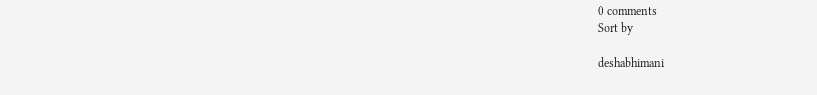0 comments
Sort by

deshabhimani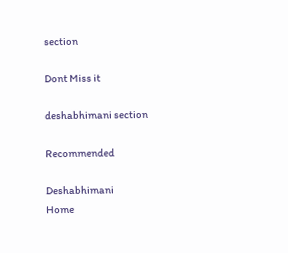section

Dont Miss it

deshabhimani section

Recommended

Deshabhimani
Home